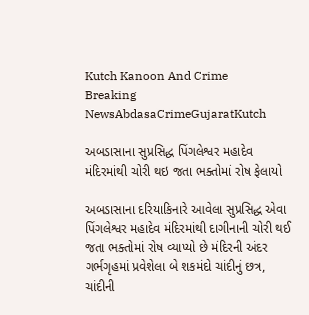Kutch Kanoon And Crime
Breaking NewsAbdasaCrimeGujaratKutch

અબડાસાના સુપ્રસિદ્ધ પિંગલેશ્વર મહાદેવ મંદિરમાંથી ચોરી થઇ જતા ભક્તોમાં રોષ ફેલાયો

અબડાસાના દરિયાકિનારે આવેલા સુપ્રસિદ્ધ એવા પિંગલેશ્વર મહાદેવ મંદિરમાંથી દાગીનાની ચોરી થઈ જતા ભક્તોમાં રોષ વ્યાપ્યો છે મંદિરની અંદર ગર્ભગૃહમાં પ્રવેશેલા બે શકમંદો ચાંદીનું છત્ર, ચાંદીની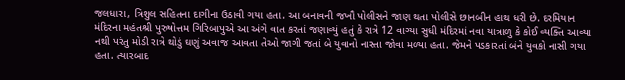જલધારા, ત્રિશુલ સહિતના દાગીના ઉઠાવી ગયા હતા. આ બનાવની જખૌ પોલીસને જાણ થતા પોલીસે છાનબીન હાથ ધરી છે. દરમિયાન મંદિરના મહંતશ્રી પુરુષોત્તમ ગિરિબાપુએ આ અંગે વાત કરતાં જણાવ્યું હતું કે રાત્રે 12 વાગ્યા સુધી મંદિરમાં નવા યાત્રાળુ કે કોઈ વ્યક્તિ આવ્યા નથી પરંતુ મોડી રાત્રે થોડું ઘણું અવાજ આવતા તેઓ જાગી જતાં બે યુવાનો નાસ્તા જોવા મળ્યા હતા. જેમને પડકારતાં બંને યુવકો નાસી ગયા હતા. ત્યારબાદ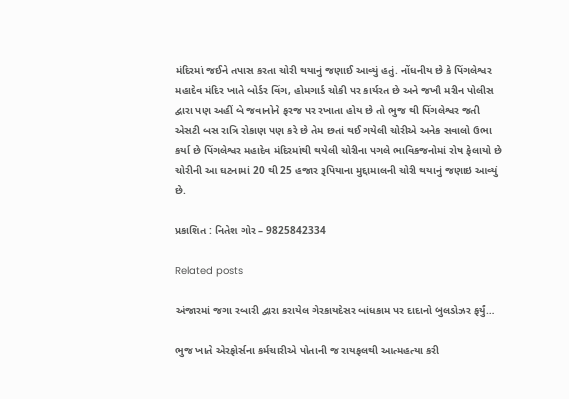મંદિરમાં જઈને તપાસ કરતા ચોરી થયાનું જણાઈ આવ્યું હતું. નોંધનીય છે કે પિંગલેશ્વર મહાદેવ મંદિર ખાતે બોર્ડર વિંગ, હોમગાર્ડ ચોકી પર કાર્યરત છે અને જખૌ મરીન પોલીસ દ્વારા પણ અહીં બે જવાનોને ફરજ પર રખાતા હોય છે તો ભુજ થી પિંગલેશ્વર જતી એસટી બસ રાત્રિ રોકાણ પણ કરે છે તેમ છતાં થઈ ગયેલી ચોરીએ અનેક સવાલો ઉભા કર્યા છે પિંગલેશ્વર મહાદેવ મંદિરમાંથી થયેલી ચોરીના પગલે ભાવિકજનોમાં રોષ ફેલાયો છે ચોરીની આ ઘટનામાં 20 થી 25 હજાર રૂપિયાના મુદ્દામાલની ચોરી થયાનું જણાઇ આવ્યું છે.

પ્રકાશિત : નિતેશ ગોર – 9825842334

Related posts

અંજારમાં જગા રબારી દ્વારા કરાયેલ ગેરકાયદેસર બાંધકામ પર દાદાનો બુલડોઝર ફર્યું…

ભુજ ખાતે એરફોર્સના કર્મચારીએ પોતાની જ રાયફલથી આત્મહત્યા કરી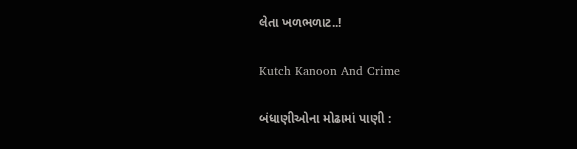લેતા ખળભળાટ..!

Kutch Kanoon And Crime

બંધાણીઓના મોઢામાં પાણી :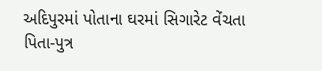અદિપુરમાં પોતાના ઘરમાં સિગારેટ વેંચતા પિતા-પુત્ર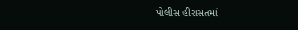પોલીસ હીરાસતમાં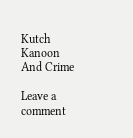Kutch Kanoon And Crime

Leave a comment